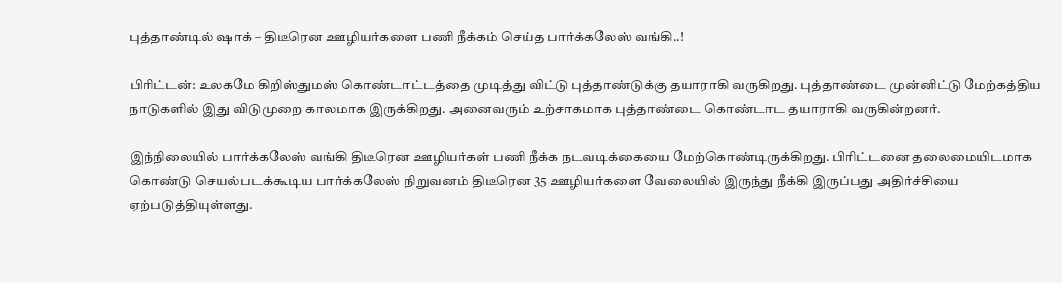புத்தாண்டில் ஷாக் – திடீரென ஊழியர்களை பணி நீக்கம் செய்த பார்க்கலேஸ் வங்கி..!

பிரிட்டன்: உலகமே கிறிஸ்துமஸ் கொண்டாட்டத்தை முடித்து விட்டு புத்தாண்டுக்கு தயாராகி வருகிறது. புத்தாண்டை முன்னிட்டு மேற்கத்திய நாடுகளில் இது விடுமுறை காலமாக இருக்கிறது. அனைவரும் உற்சாகமாக புத்தாண்டை கொண்டாட தயாராகி வருகின்றனர்.

இந்நிலையில் பார்க்கலேஸ் வங்கி திடீரென ஊழியர்கள் பணி நீக்க நடவடிக்கையை மேற்கொண்டிருக்கிறது. பிரிட்டனை தலைமையிடமாக கொண்டு செயல்படக்கூடிய பார்க்கலேஸ் நிறுவனம் திடீரென 35 ஊழியர்களை வேலையில் இருந்து நீக்கி இருப்பது அதிர்ச்சியை ஏற்படுத்தியுள்ளது.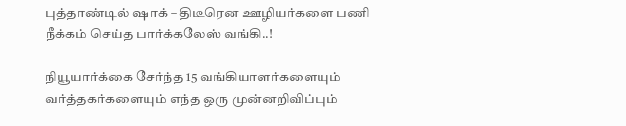புத்தாண்டில் ஷாக் – திடீரென ஊழியர்களை பணி நீக்கம் செய்த பார்க்கலேஸ் வங்கி..!

நியூயார்க்கை சேர்ந்த 15 வங்கியாளர்களையும் வர்த்தகர்களையும் எந்த ஒரு முன்னறிவிப்பும்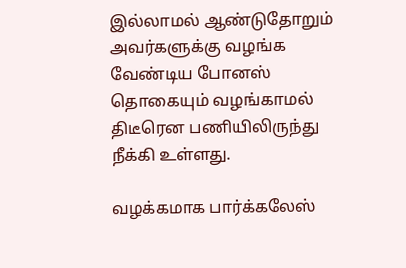இல்லாமல் ஆண்டுதோறும் அவர்களுக்கு வழங்க வேண்டிய போனஸ் தொகையும் வழங்காமல் திடீரென பணியிலிருந்து நீக்கி உள்ளது.

வழக்கமாக பார்க்கலேஸ்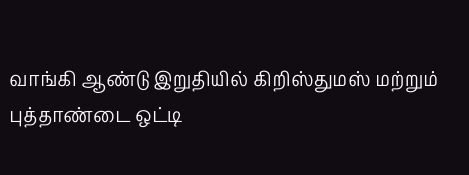வாங்கி ஆண்டு இறுதியில் கிறிஸ்துமஸ் மற்றும் புத்தாண்டை ஒட்டி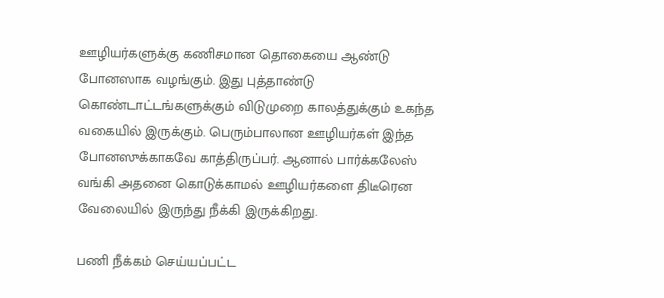ஊழியர்களுக்கு கணிசமான தொகையை ஆண்டு போனஸாக வழங்கும். இது புத்தாண்டு கொண்டாட்டங்களுக்கும் விடுமுறை காலத்துக்கும் உகந்த வகையில் இருக்கும். பெரும்பாலான ஊழியர்கள் இந்த போனஸுக்காகவே காத்திருப்பர். ஆனால் பார்க்கலேஸ் வங்கி அதனை கொடுக்காமல் ஊழியர்களை திடீரென வேலையில் இருந்து நீக்கி இருக்கிறது.

பணி நீக்கம் செய்யப்பட்ட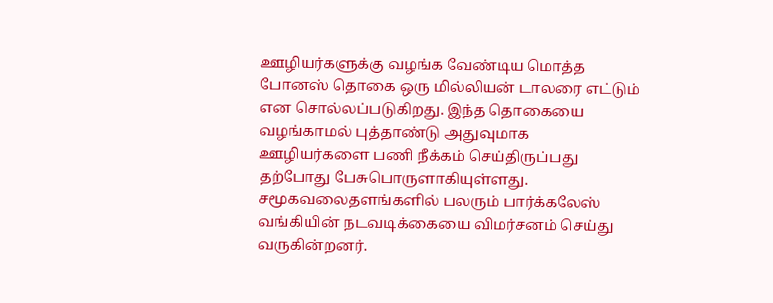ஊழியர்களுக்கு வழங்க வேண்டிய மொத்த போனஸ் தொகை ஒரு மில்லியன் டாலரை எட்டும் என சொல்லப்படுகிறது. இந்த தொகையை வழங்காமல் புத்தாண்டு அதுவுமாக ஊழியர்களை பணி நீக்கம் செய்திருப்பது தற்போது பேசுபொருளாகியுள்ளது. சமூகவலைதளங்களில் பலரும் பார்க்கலேஸ் வங்கியின் நடவடிக்கையை விமர்சனம் செய்து வருகின்றனர்.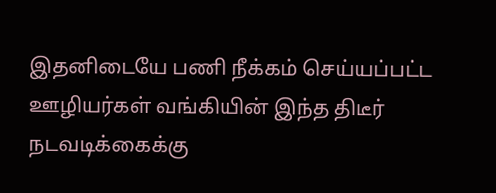இதனிடையே பணி நீக்கம் செய்யப்பட்ட ஊழியர்கள் வங்கியின் இந்த திடீர் நடவடிக்கைக்கு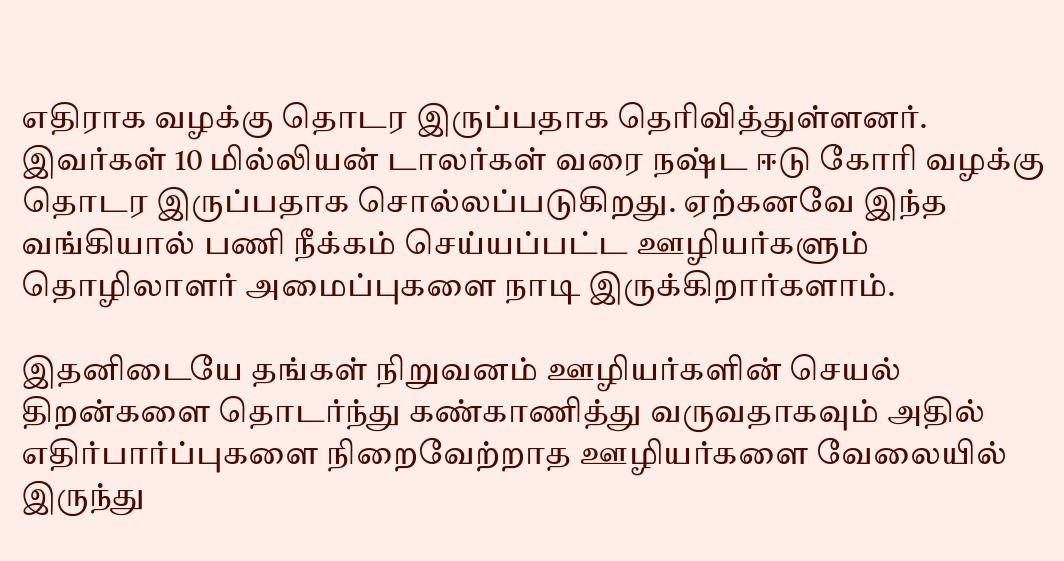எதிராக வழக்கு தொடர இருப்பதாக தெரிவித்துள்ளனர். இவர்கள் 10 மில்லியன் டாலர்கள் வரை நஷ்ட ஈடு கோரி வழக்கு தொடர இருப்பதாக சொல்லப்படுகிறது. ஏற்கனவே இந்த வங்கியால் பணி நீக்கம் செய்யப்பட்ட ஊழியர்களும் தொழிலாளர் அமைப்புகளை நாடி இருக்கிறார்களாம்.

இதனிடையே தங்கள் நிறுவனம் ஊழியர்களின் செயல் திறன்களை தொடர்ந்து கண்காணித்து வருவதாகவும் அதில் எதிர்பார்ப்புகளை நிறைவேற்றாத ஊழியர்களை வேலையில் இருந்து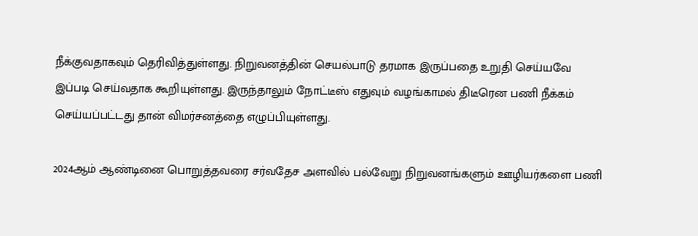நீக்குவதாகவும் தெரிவித்துள்ளது. நிறுவனத்தின் செயல்பாடு தரமாக இருப்பதை உறுதி செய்யவே இப்படி செய்வதாக கூறியுள்ளது. இருந்தாலும் நோட்டீஸ் எதுவும் வழங்காமல் திடீரென பணி நீக்கம் செய்யப்பட்டது தான் விமர்சனத்தை எழுப்பியுள்ளது.

2024ஆம் ஆண்டினை பொறுத்தவரை சர்வதேச அளவில் பல்வேறு நிறுவனங்களும் ஊழியர்களை பணி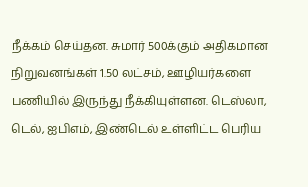நீக்கம் செய்தன. சுமார் 500க்கும் அதிகமான நிறுவனங்கள் 1.50 லட்சம், ஊழியர்களை பணியில் இருந்து நீக்கியுள்ளன. டெஸ்லா, டெல், ஐபிஎம், இண்டெல் உள்ளிட்ட பெரிய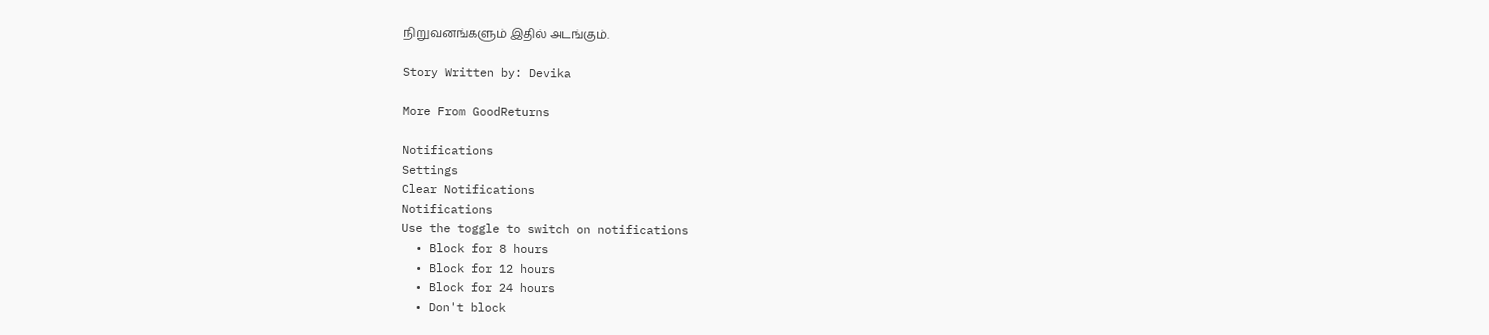நிறுவனங்களும் இதில் அடங்கும்.

Story Written by: Devika

More From GoodReturns

Notifications
Settings
Clear Notifications
Notifications
Use the toggle to switch on notifications
  • Block for 8 hours
  • Block for 12 hours
  • Block for 24 hours
  • Don't block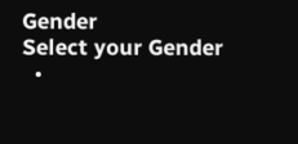Gender
Select your Gender
  •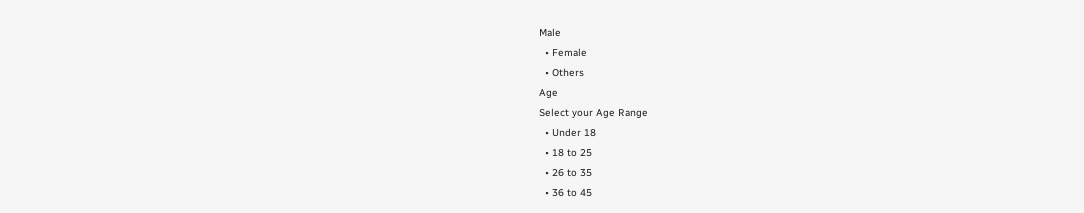Male
  • Female
  • Others
Age
Select your Age Range
  • Under 18
  • 18 to 25
  • 26 to 35
  • 36 to 45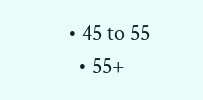• 45 to 55
  • 55+